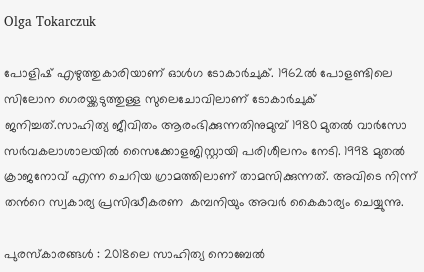Olga Tokarczuk

പോളിഷ് എഴുത്തുകാരിയാണ് ഓള്‍ഗ ടോകാര്‍ചുക്. 1962ല്‍ പോളണ്ടിലെ സിലോന ഗെരയ്ക്കടുത്തുള്ള സുലെചോവിലാണ് ടോകാര്‍ചുക് ജനിച്ചത്.സാഹിത്യ ജീവിതം ആരംഭിക്കുന്നതിനുമുമ്പ് 1980 മുതല്‍ വാര്‍സോ സര്‍വകലാശാലയില്‍ സൈക്കോളജിസ്റ്റായി പരിശീലനം നേടി. 1998 മുതല്‍ ക്രാജനോവ് എന്ന ചെറിയ ഗ്രാമത്തിലാണ് താമസിക്കുന്നത്. അവിടെ നിന്ന് തന്‍റെ സ്വകാര്യ പ്രസിദ്ധീകരണ  കമ്പനിയും അവര്‍ കൈകാര്യം ചെയ്യുന്നു.

പുരസ്കാരങ്ങള്‍ : 2018ലെ സാഹിത്യ നൊബേല്‍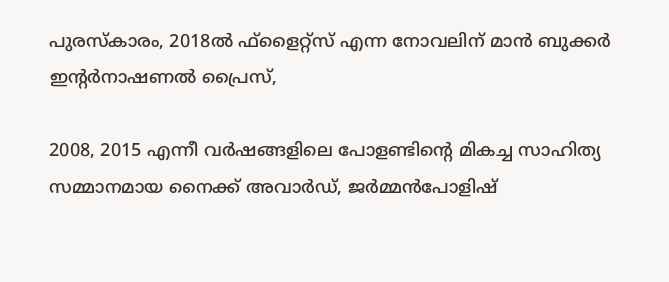പുരസ്കാരം, 2018ല്‍ ഫ്ളൈറ്റ്സ് എന്ന നോവലിന് മാന്‍ ബുക്കര്‍ ഇന്‍റര്‍നാഷണല്‍ പ്രൈസ്,

2008, 2015 എന്നീ വര്‍ഷങ്ങളിലെ പോളണ്ടിന്‍റെ മികച്ച സാഹിത്യ സമ്മാനമായ നൈക്ക് അവാര്‍ഡ്, ജര്‍മ്മന്‍പോളിഷ്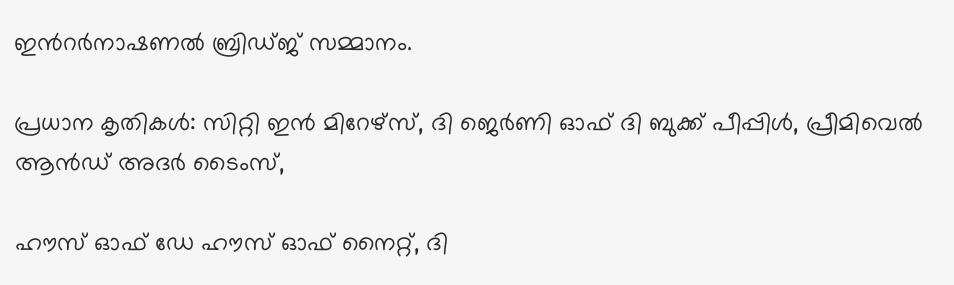ഇന്‍റര്‍നാഷണല്‍ ബ്രിഡ്ജ് സമ്മാനം.

പ്രധാന കൃതികള്‍: സിറ്റി ഇന്‍ മിറേഴ്സ്, ദി ജെര്‍ണി ഓഫ് ദി ബുക്ക് പീപ്പിള്‍, പ്രീമിവെല്‍ ആന്‍ഡ് അദര്‍ ടൈംസ്,

ഹൗസ് ഓഫ് ഡേ ഹൗസ് ഓഫ് നൈറ്റ്, ദി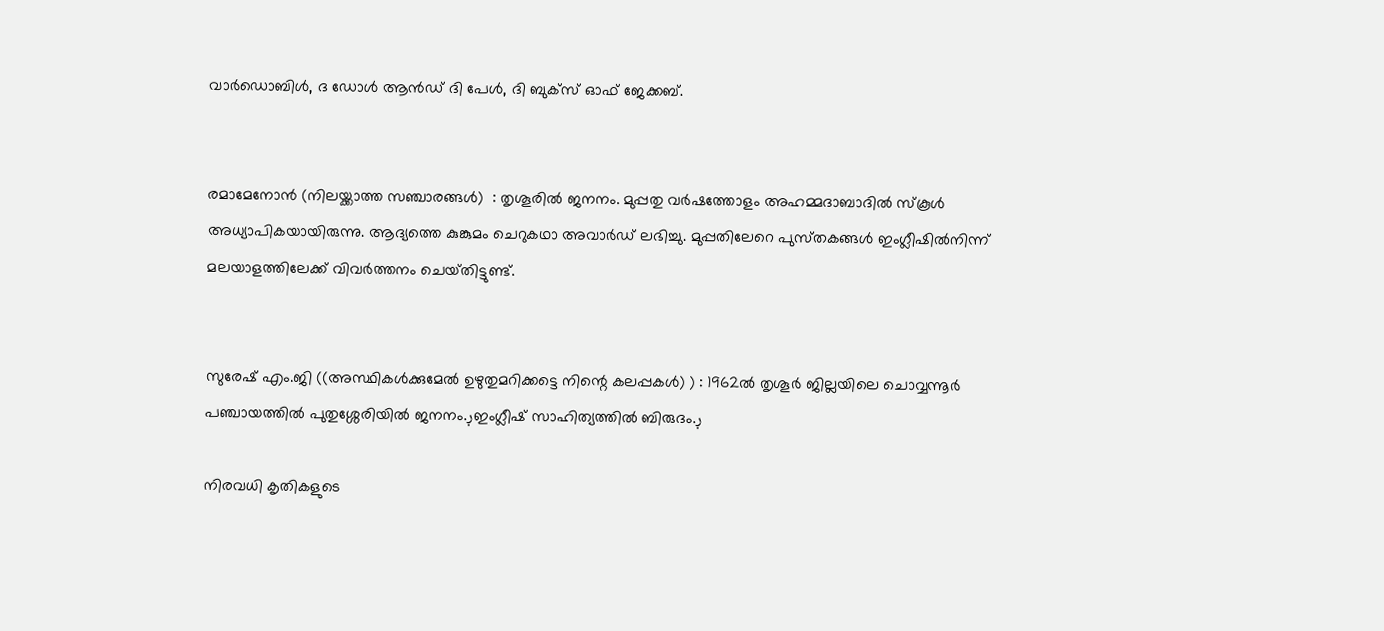വാര്‍ഡൊബിള്‍, ദ ഡോള്‍ ആന്‍ഡ് ദി പേള്‍, ദി ബുക്സ് ഓഫ് ജേക്കബ്.


രമാമേനോന്‍ (നിലയ്ക്കാത്ത സഞ്ചാരങ്ങള്‍)  : തൃശൂരില്‍ ജനനം. മുപ്പതു വര്‍ഷത്തോളം അഹമ്മദാബാദില്‍ സ്‌കൂള്‍ അധ്യാപികയായിരുന്നു. ആദ്യത്തെ കുങ്കുമം ചെറുകഥാ അവാര്‍ഡ്‌ ലഭിച്ചു. മുപ്പതിലേറെ പുസ്‌തകങ്ങള്‍ ഇംഗ്ലീഷില്‍നിന്ന്‌ മലയാളത്തിലേക്ക്‌ വിവര്‍ത്തനം ചെയ്‌തിട്ടുണ്ട്‌.


സുരേഷ് എം.ജി ((അസ്ഥികൾക്കുമേൽ ഉഴുതുമറിക്കട്ടെ നിന്റെ കലപ്പകൾ) ) : 1962ല്‍ തൃശൂര്‍ ജില്ലയിലെ ചൊവ്വന്നൂര്‍ പഞ്ചായത്തില്‍ പുതുശ്ശേരിയില്‍ ജനനം.ڔഇംഗ്ലീഷ് സാഹിത്യത്തില്‍ ബിരുദം.ڔ

നിരവധി കൃതികളുടെ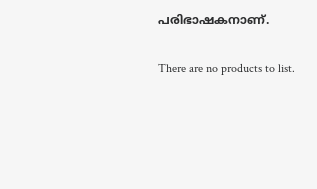പരിഭാഷകനാണ്.


There are no products to list.